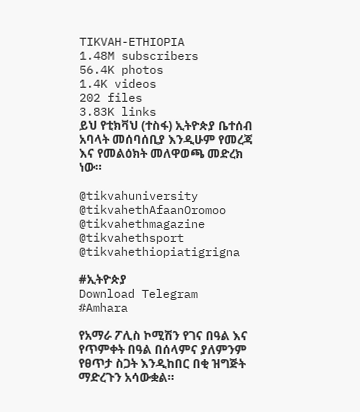TIKVAH-ETHIOPIA
1.48M subscribers
56.4K photos
1.4K videos
202 files
3.83K links
ይህ የቲክቫህ (ተስፋ) ኢትዮጵያ ቤተሰብ አባላት መሰባሰቢያ እንዲሁም የመረጃ እና የመልዕክት መለዋወጫ መድረክ ነው።

@tikvahuniversity
@tikvahethAfaanOromoo
@tikvahethmagazine
@tikvahethsport
@tikvahethiopiatigrigna

#ኢትዮጵያ
Download Telegram
#Amhara

የአማራ ፖሊስ ኮሚሽን የገና በዓል እና የጥምቀት በዓል በሰላምና ያለምንም የፀጥታ ስጋት እንዲከበር በቂ ዝግጅት ማድረጉን አሳውቋል።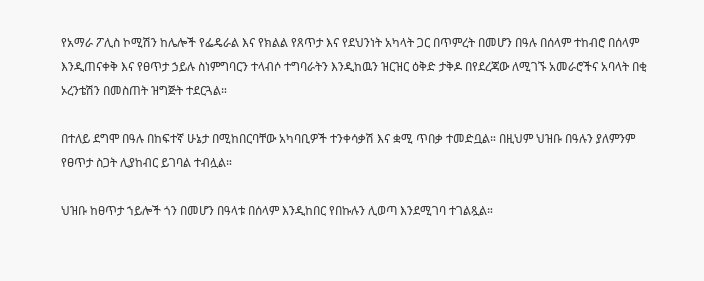የአማራ ፖሊስ ኮሚሽን ከሌሎች የፌዴራል እና የክልል የጸጥታ እና የደህንነት አካላት ጋር በጥምረት በመሆን በዓሉ በሰላም ተከብሮ በሰላም እንዲጠናቀቅ እና የፀጥታ ኃይሉ ስነምግባርን ተላብሶ ተግባራትን እንዲከዉን ዝርዝር ዕቅድ ታቅዶ በየደረጃው ለሚገኙ አመራሮችና አባላት በቂ ኦረንቴሽን በመስጠት ዝግጅት ተደርጓል።

በተለይ ደግሞ በዓሉ በከፍተኛ ሁኔታ በሚከበርባቸው አካባቢዎች ተንቀሳቃሽ እና ቋሚ ጥበቃ ተመድቧል። በዚህም ህዝቡ በዓሉን ያለምንም የፀጥታ ስጋት ሊያከብር ይገባል ተብሏል።

ህዝቡ ከፀጥታ ኀይሎች ጎን በመሆን በዓላቱ በሰላም እንዲከበር የበኩሉን ሊወጣ እንደሚገባ ተገልጿል።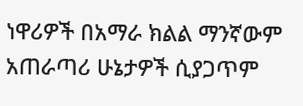ነዋሪዎች በአማራ ክልል ማንኛውም አጠራጣሪ ሁኔታዎች ሲያጋጥም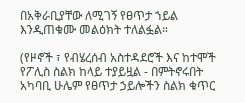በአቅራቢያቸው ለሚገኝ የፀጥታ ኀይል እንዲጠቁሙ መልዕክት ተለልፏል።

(የዞኖች ፣ የብሄረሰብ አስተዳደሮች እና ከተሞች የፖሊስ ስልክ ከላይ ተያይዟል - በምትኖሩበት አካባቢ ሁሌም የፀጥታ ኃይሎችን ስልክ ቁጥር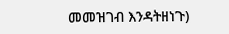መመዝገብ እንዳትዘነጉ)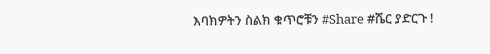እባክዎትን ስልክ ቁጥሮቹን #Share #ሼር ያድርጉ !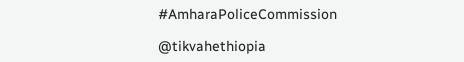#AmharaPoliceCommission

@tikvahethiopia